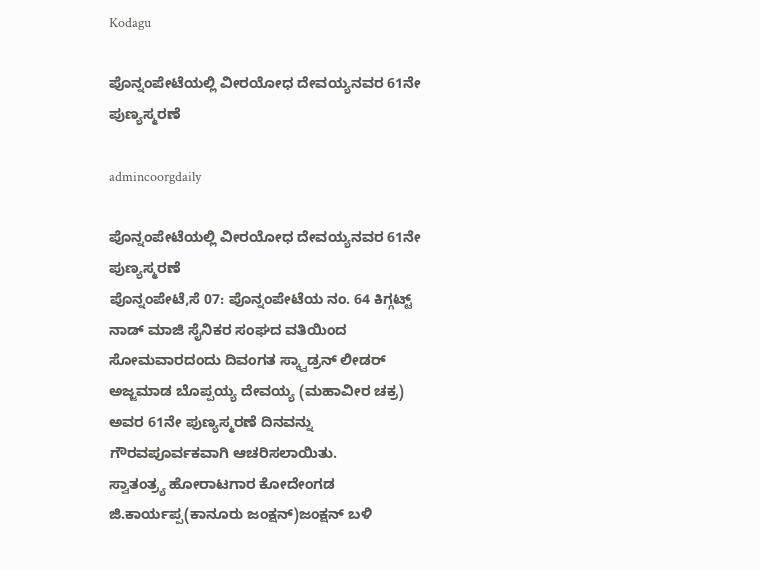Kodagu

ಪೊನ್ನಂಪೇಟೆಯಲ್ಲಿ ವೀರಯೋಧ ದೇವಯ್ಯನವರ 61ನೇ ಪುಣ್ಯಸ್ಮರಣೆ

admincoorgdaily

ಪೊನ್ನಂಪೇಟೆಯಲ್ಲಿ ವೀರಯೋಧ ದೇವಯ್ಯನವರ 61ನೇ ಪುಣ್ಯಸ್ಮರಣೆ
ಪೊನ್ನಂಪೇಟೆ,ಸೆ 07: ಪೊನ್ನಂಪೇಟೆಯ ನಂ. 64 ಕಿಗ್ಗಟ್ಟ್ ನಾಡ್ ಮಾಜಿ ಸೈನಿಕರ ಸಂಘದ ವತಿಯಿಂದ ಸೋಮವಾರದಂದು ದಿವಂಗತ ಸ್ಕ್ವಾಡ್ರನ್ ಲೀಡರ್ ಅಜ್ಜಮಾಡ ಬೊಪ್ಪಯ್ಯ ದೇವಯ್ಯ (ಮಹಾವೀರ ಚಕ್ರ) ಅವರ 61ನೇ ಪುಣ್ಯಸ್ಮರಣೆ ದಿನವನ್ನು ಗೌರವಪೂರ್ವಕವಾಗಿ ಆಚರಿಸಲಾಯಿತು.
ಸ್ವಾತಂತ್ರ್ಯ ಹೋರಾಟಗಾರ ಕೋದೇಂಗಡ ಜಿ.ಕಾರ್ಯಪ್ಪ(ಕಾನೂರು ಜಂಕ್ಷನ್)ಜಂಕ್ಷನ್‌ ಬಳಿ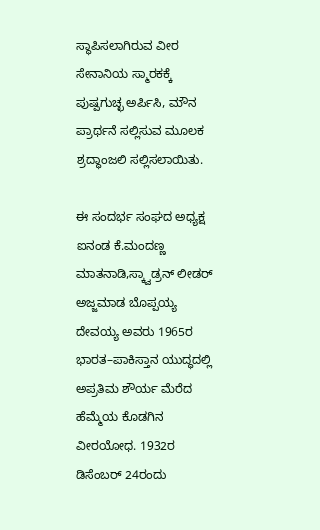ಸ್ಥಾಪಿಸಲಾಗಿರುವ ವೀರ ಸೇನಾನಿಯ ಸ್ಮಾರಕಕ್ಕೆ ಪುಷ್ಪಗುಚ್ಛ ಅರ್ಪಿಸಿ, ಮೌನ ಪ್ರಾರ್ಥನೆ ಸಲ್ಲಿಸುವ ಮೂಲಕ ಶ್ರದ್ಧಾಂಜಲಿ ಸಲ್ಲಿಸಲಾಯಿತು.

ಈ ಸಂದರ್ಭ ಸಂಘದ ಅಧ್ಯಕ್ಷ ಐನಂಡ ಕೆ.ಮಂದಣ್ಣ ಮಾತನಾಡಿ,ಸ್ಕ್ವಾಡ್ರನ್ ಲೀಡರ್ ಅಜ್ಜಮಾಡ ಬೊಪ್ಪಯ್ಯ ದೇವಯ್ಯ ಅವರು 1965ರ ಭಾರತ–ಪಾಕಿಸ್ತಾನ ಯುದ್ಧದಲ್ಲಿ ಅಪ್ರತಿಮ ಶೌರ್ಯ ಮೆರೆದ ಹೆಮ್ಮೆಯ ಕೊಡಗಿನ ವೀರಯೋಧ. 1932ರ ಡಿಸೆಂಬರ್ 24ರಂದು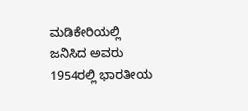ಮಡಿಕೇರಿಯಲ್ಲಿ ಜನಿಸಿದ ಅವರು 1954ರಲ್ಲಿ ಭಾರತೀಯ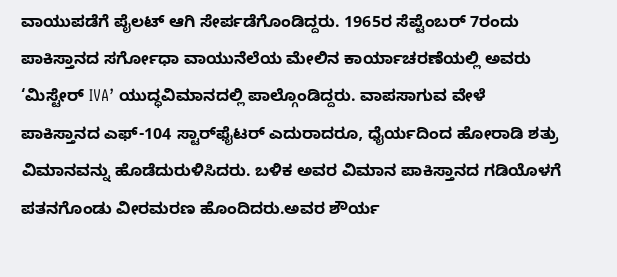ವಾಯುಪಡೆಗೆ ಪೈಲಟ್ ಆಗಿ ಸೇರ್ಪಡೆಗೊಂಡಿದ್ದರು. 1965ರ ಸೆಪ್ಟೆಂಬರ್ 7ರಂದು ಪಾಕಿಸ್ತಾನದ ಸರ್ಗೋಧಾ ವಾಯುನೆಲೆಯ ಮೇಲಿನ ಕಾರ್ಯಾಚರಣೆಯಲ್ಲಿ ಅವರು ‘ಮಿಸ್ಟೇರ್ IVA’ ಯುದ್ಧವಿಮಾನದಲ್ಲಿ ಪಾಲ್ಗೊಂಡಿದ್ದರು. ವಾಪಸಾಗುವ ವೇಳೆ ಪಾಕಿಸ್ತಾನದ ಎಫ್-104 ಸ್ಟಾರ್‌ಫೈಟರ್ ಎದುರಾದರೂ, ಧೈರ್ಯದಿಂದ ಹೋರಾಡಿ ಶತ್ರು ವಿಮಾನವನ್ನು ಹೊಡೆದುರುಳಿಸಿದರು. ಬಳಿಕ ಅವರ ವಿಮಾನ ಪಾಕಿಸ್ತಾನದ ಗಡಿಯೊಳಗೆ ಪತನಗೊಂಡು ವೀರಮರಣ ಹೊಂದಿದರು.ಅವರ ಶೌರ್ಯ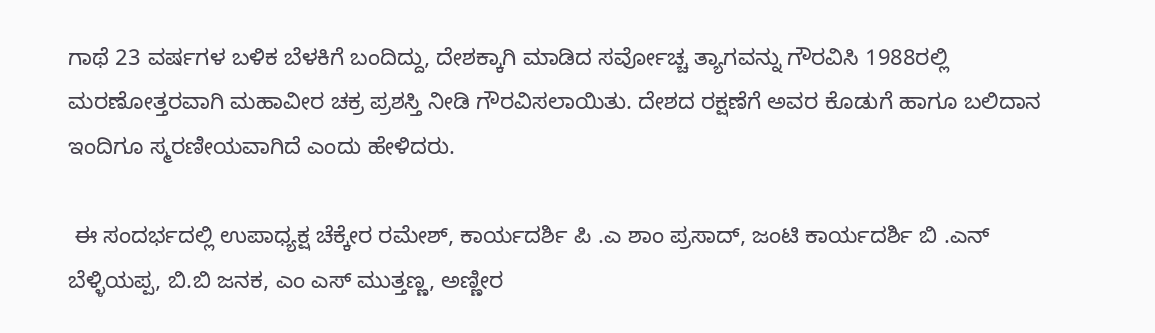ಗಾಥೆ 23 ವರ್ಷಗಳ ಬಳಿಕ ಬೆಳಕಿಗೆ ಬಂದಿದ್ದು, ದೇಶಕ್ಕಾಗಿ ಮಾಡಿದ ಸರ್ವೋಚ್ಚ ತ್ಯಾಗವನ್ನು ಗೌರವಿಸಿ 1988ರಲ್ಲಿ ಮರಣೋತ್ತರವಾಗಿ ಮಹಾವೀರ ಚಕ್ರ ಪ್ರಶಸ್ತಿ ನೀಡಿ ಗೌರವಿಸಲಾಯಿತು. ದೇಶದ ರಕ್ಷಣೆಗೆ ಅವರ ಕೊಡುಗೆ ಹಾಗೂ ಬಲಿದಾನ ಇಂದಿಗೂ ಸ್ಮರಣೀಯವಾಗಿದೆ ಎಂದು ಹೇಳಿದರು.

 ಈ ಸಂದರ್ಭದಲ್ಲಿ ಉಪಾಧ್ಯಕ್ಷ ಚೆಕ್ಕೇರ ರಮೇಶ್, ಕಾರ್ಯದರ್ಶಿ ಪಿ .ಎ ಶಾಂ ಪ್ರಸಾದ್, ಜಂಟಿ ಕಾರ್ಯದರ್ಶಿ ಬಿ .ಎನ್ ಬೆಳ್ಳಿಯಪ್ಪ, ಬಿ.ಬಿ ಜನಕ, ಎಂ ಎಸ್ ಮುತ್ತಣ್ಣ, ಅಣ್ಣೀರ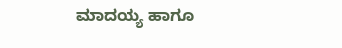ಮಾದಯ್ಯ ಹಾಗೂ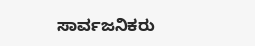ಸಾರ್ವಜನಿಕರು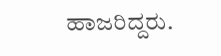ಹಾಜರಿದ್ದರು.